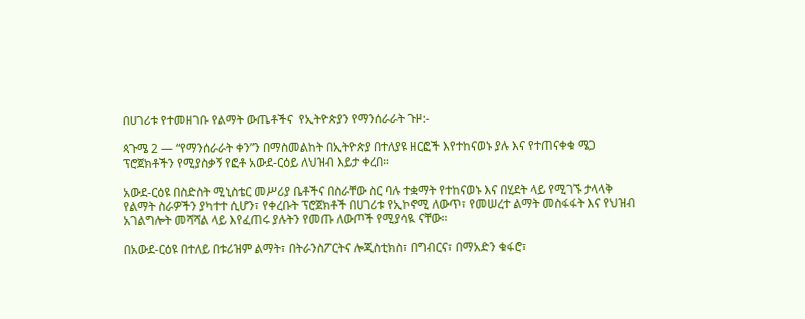በሀገሪቱ የተመዘገቡ የልማት ውጤቶችና  የኢትዮጵያን የማንሰራራት ጉዞ:-

ጳጉሜ 2 — “የማንሰራራት ቀን”ን በማስመልከት በኢትዮጵያ በተለያዩ ዘርፎች እየተከናወኑ ያሉ እና የተጠናቀቁ ሜጋ ፕሮጀክቶችን የሚያስቃኝ የፎቶ አውደ-ርዕይ ለህዝብ እይታ ቀረበ።

አውደ-ርዕዩ በስድስት ሚኒስቴር መሥሪያ ቤቶችና በስራቸው ስር ባሉ ተቋማት የተከናወኑ እና በሂደት ላይ የሚገኙ ታላላቅ የልማት ስራዎችን ያካተተ ሲሆን፣ የቀረቡት ፕሮጀክቶች በሀገሪቱ የኢኮኖሚ ለውጥ፣ የመሠረተ ልማት መስፋፋት እና የህዝብ አገልግሎት መሻሻል ላይ እየፈጠሩ ያሉትን የመጡ ለውጦች የሚያሳዪ ናቸው።

በአውደ-ርዕዩ በተለይ በቱሪዝም ልማት፣ በትራንስፖርትና ሎጂስቲክስ፣ በግብርና፣ በማአድን ቁፋሮ፣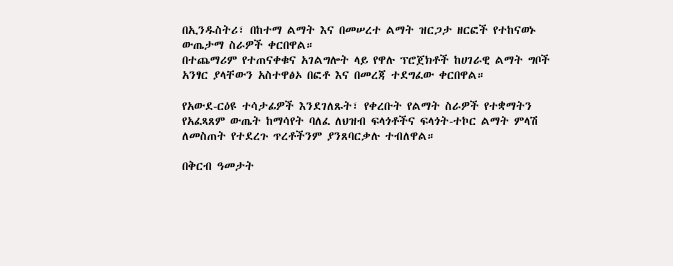በኢንዱስትሪ፣ በከተማ ልማት እና በመሠረተ ልማት ዝርጋታ ዘርፎች የተከናወኑ ውጤታማ ስራዎች ቀርበዋል።
በተጨማሪም የተጠናቀቁና አገልግሎት ላይ የዋሉ ፕሮጀክቶች ከሀገራዊ ልማት ግቦች አንፃር ያላቸውን አስተዋፅኦ በፎቶ እና በመረጃ ተደግፈው ቀርበዋል።

የአውደ-ርዕዩ ተሳታፊዎች እንደገለጹት፣ የቀረቡት የልማት ስራዎች የተቋማትን የአፈጻጸም ውጤት ከማሳየት ባለፈ ለህዝብ ፍላጎቶችና ፍላጎት-ተኮር ልማት ምላሽ ለመስጠት የተደረጉ ጥረቶችንም ያንጸባርቃሉ ተብለዋል።

በቅርብ ዓመታት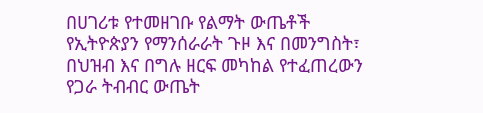በሀገሪቱ የተመዘገቡ የልማት ውጤቶች የኢትዮጵያን የማንሰራራት ጉዞ እና በመንግስት፣ በህዝብ እና በግሉ ዘርፍ መካከል የተፈጠረውን የጋራ ትብብር ውጤት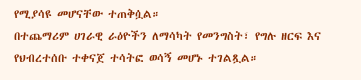የሚያሳዩ መሆናቸው ተጠቅሷል።
በተጨማሪም ሀገራዊ ራዕዮችን ለማሳካት የመንግስት፣ የግሉ ዘርፍ እና የህብረተሰቡ ተቀናጀ ተሳትፎ ወሳኝ መሆኑ ተገልጿል።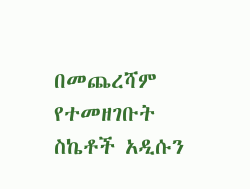በመጨረሻም የተመዘገቡት ስኬቶች አዲሱን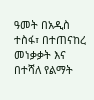ዓመት በአዲስ ተስፋ፣ በተጠናከረ መነቃቃት እና በተሻለ የልማት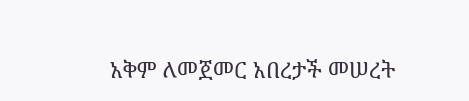አቅም ለመጀመር አበረታች መሠረት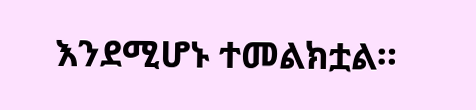እንደሚሆኑ ተመልክቷል።